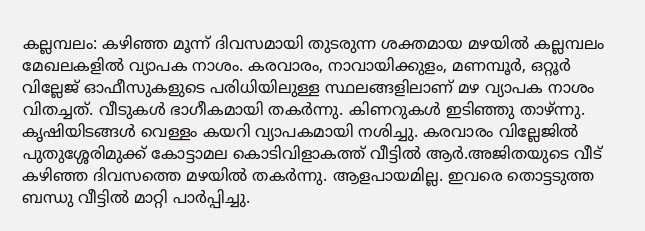കല്ലമ്പലം: കഴിഞ്ഞ മൂന്ന് ദിവസമായി തുടരുന്ന ശക്തമായ മഴയിൽ കല്ലമ്പലം മേഖലകളിൽ വ്യാപക നാശം. കരവാരം, നാവായിക്കുളം, മണമ്പൂർ, ഒറ്റൂർ വില്ലേജ് ഓഫീസുകളുടെ പരിധിയിലുള്ള സ്ഥലങ്ങളിലാണ് മഴ വ്യാപക നാശം വിതച്ചത്. വീടുകൾ ഭാഗീകമായി തകർന്നു. കിണറുകൾ ഇടിഞ്ഞു താഴ്ന്നു. കൃഷിയിടങ്ങൾ വെള്ളം കയറി വ്യാപകമായി നശിച്ചു. കരവാരം വില്ലേജിൽ പുതുശ്ശേരിമുക്ക് കോട്ടാമല കൊടിവിളാകത്ത് വീട്ടിൽ ആർ.അജിതയുടെ വീട് കഴിഞ്ഞ ദിവസത്തെ മഴയിൽ തകർന്നു. ആളപായമില്ല. ഇവരെ തൊട്ടടുത്ത ബന്ധു വീട്ടിൽ മാറ്റി പാർപ്പിച്ചു.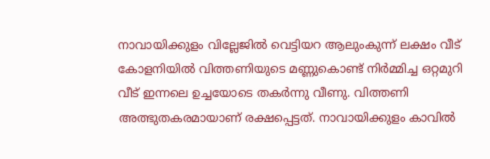നാവായിക്കുളം വില്ലേജിൽ വെട്ടിയറ ആലുംകുന്ന് ലക്ഷം വീട് കോളനിയിൽ വിത്തണിയുടെ മണ്ണുകൊണ്ട് നിർമ്മിച്ച ഒറ്റമുറി വീട് ഇന്നലെ ഉച്ചയോടെ തകർന്നു വീണു. വിത്തണി അത്ഭുതകരമായാണ് രക്ഷപ്പെട്ടത്. നാവായിക്കുളം കാവിൽ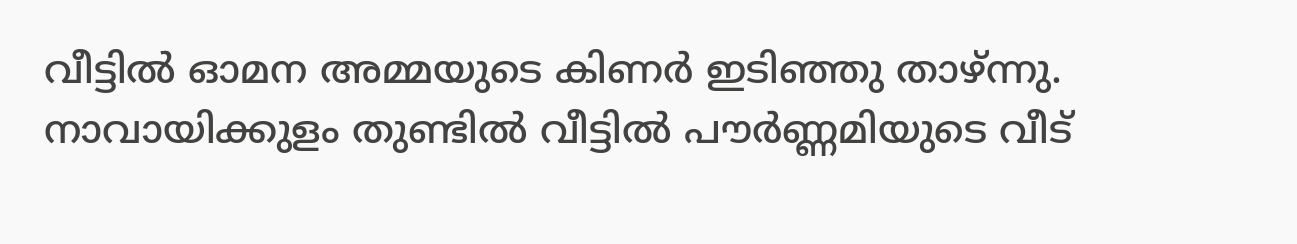വീട്ടിൽ ഓമന അമ്മയുടെ കിണർ ഇടിഞ്ഞു താഴ്ന്നു. നാവായിക്കുളം തുണ്ടിൽ വീട്ടിൽ പൗർണ്ണമിയുടെ വീട്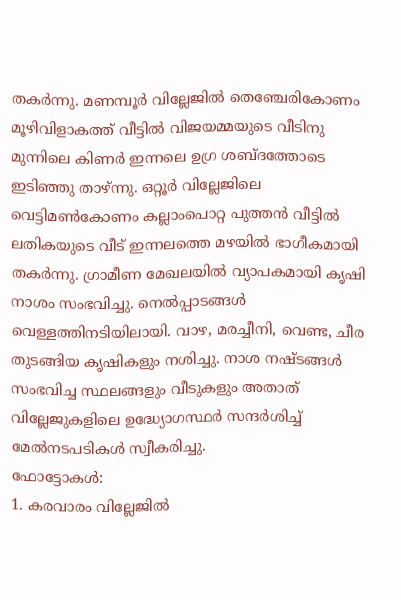തകർന്നു. മണമ്പൂർ വില്ലേജിൽ തെഞ്ചേരികോണം മൂഴിവിളാകത്ത് വീട്ടിൽ വിജയമ്മയുടെ വീടിനു മുന്നിലെ കിണർ ഇന്നലെ ഉഗ്ര ശബ്ദത്തോടെ ഇടിഞ്ഞു താഴ്ന്നു. ഒറ്റൂർ വില്ലേജിലെ വെട്ടിമൺകോണം കല്ലാംപൊറ്റ പുത്തൻ വീട്ടിൽ ലതികയുടെ വീട് ഇന്നലത്തെ മഴയിൽ ഭാഗീകമായി തകർന്നു. ഗ്രാമീണ മേഖലയിൽ വ്യാപകമായി കൃഷി നാശം സംഭവിച്ചു. നെൽപ്പാടങ്ങൾ വെള്ളത്തിനടിയിലായി. വാഴ, മരച്ചീനി, വെണ്ട, ചീര തുടങ്ങിയ കൃഷികളും നശിച്ചു. നാശ നഷ്ടങ്ങൾ സംഭവിച്ച സ്ഥലങ്ങളും വീടുകളും അതാത് വില്ലേജുകളിലെ ഉദ്ധ്യോഗസ്ഥർ സന്ദർശിച്ച് മേൽനടപടികൾ സ്വീകരിച്ചു.
ഫോട്ടോകൾ:
1. കരവാരം വില്ലേജിൽ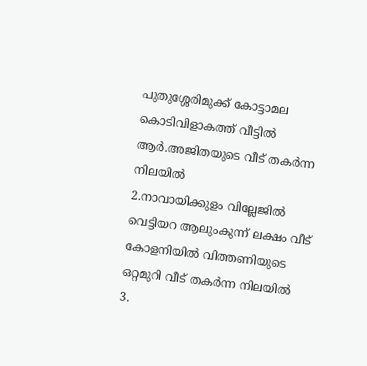പുതുശ്ശേരിമുക്ക് കോട്ടാമല കൊടിവിളാകത്ത് വീട്ടിൽ ആർ.അജിതയുടെ വീട് തകർന്ന നിലയിൽ
2.നാവായിക്കുളം വില്ലേജിൽ വെട്ടിയറ ആലുംകുന്ന് ലക്ഷം വീട് കോളനിയിൽ വിത്തണിയുടെ ഒറ്റമുറി വീട് തകർന്ന നിലയിൽ
3.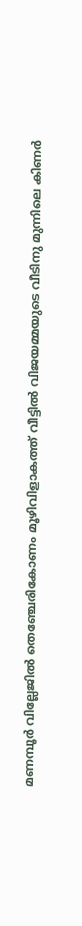മണമ്പൂർ വില്ലേജിൽ തെഞ്ചേരികോണം മൂഴിവിളാകത്ത് വീട്ടിൽ വിജയമ്മയുടെ വീടിനു മുന്നിലെ കിണർ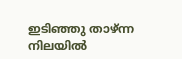ഇടിഞ്ഞു താഴ്ന്ന നിലയിൽ